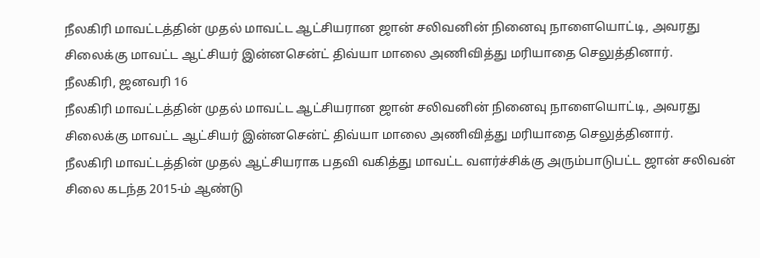நீலகிரி மாவட்டத்தின் முதல் மாவட்ட ஆட்சியரான ஜான் சலிவனின் நினைவு நாளையொட்டி, அவரது சிலைக்கு மாவட்ட ஆட்சியர் இன்னசென்ட் திவ்யா மாலை அணிவித்து மரியாதை செலுத்தினார்.
நீலகிரி, ஜனவரி 16
நீலகிரி மாவட்டத்தின் முதல் மாவட்ட ஆட்சியரான ஜான் சலிவனின் நினைவு நாளையொட்டி, அவரது சிலைக்கு மாவட்ட ஆட்சியர் இன்னசென்ட் திவ்யா மாலை அணிவித்து மரியாதை செலுத்தினார்.
நீலகிரி மாவட்டத்தின் முதல் ஆட்சியராக பதவி வகித்து மாவட்ட வளர்ச்சிக்கு அரும்பாடுபட்ட ஜான் சலிவன் சிலை கடந்த 2015-ம் ஆண்டு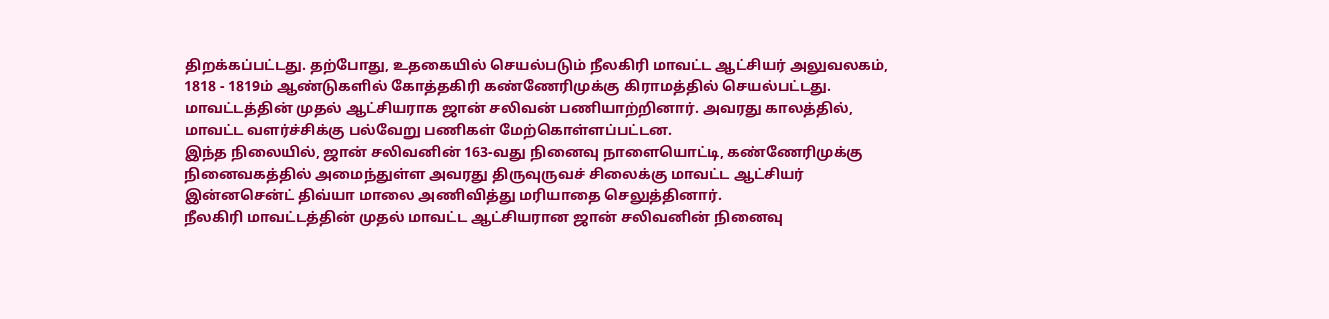திறக்கப்பட்டது. தற்போது, உதகையில் செயல்படும் நீலகிரி மாவட்ட ஆட்சியர் அலுவலகம், 1818 - 1819ம் ஆண்டுகளில் கோத்தகிரி கண்ணேரிமுக்கு கிராமத்தில் செயல்பட்டது. மாவட்டத்தின் முதல் ஆட்சியராக ஜான் சலிவன் பணியாற்றினார். அவரது காலத்தில், மாவட்ட வளர்ச்சிக்கு பல்வேறு பணிகள் மேற்கொள்ளப்பட்டன.
இந்த நிலையில், ஜான் சலிவனின் 163-வது நினைவு நாளையொட்டி, கண்ணேரிமுக்கு நினைவகத்தில் அமைந்துள்ள அவரது திருவுருவச் சிலைக்கு மாவட்ட ஆட்சியர் இன்னசென்ட் திவ்யா மாலை அணிவித்து மரியாதை செலுத்தினார்.
நீலகிரி மாவட்டத்தின் முதல் மாவட்ட ஆட்சியரான ஜான் சலிவனின் நினைவு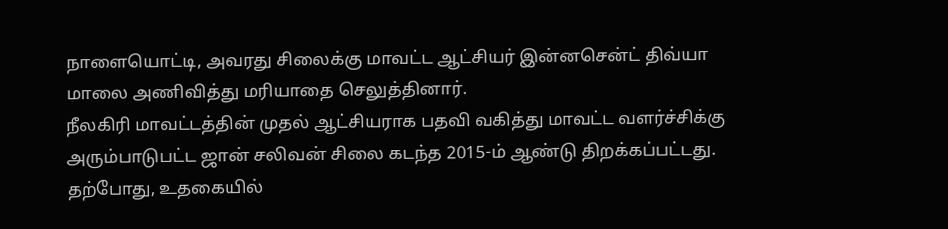நாளையொட்டி, அவரது சிலைக்கு மாவட்ட ஆட்சியர் இன்னசென்ட் திவ்யா மாலை அணிவித்து மரியாதை செலுத்தினார்.
நீலகிரி மாவட்டத்தின் முதல் ஆட்சியராக பதவி வகித்து மாவட்ட வளர்ச்சிக்கு அரும்பாடுபட்ட ஜான் சலிவன் சிலை கடந்த 2015-ம் ஆண்டு திறக்கப்பட்டது. தற்போது, உதகையில்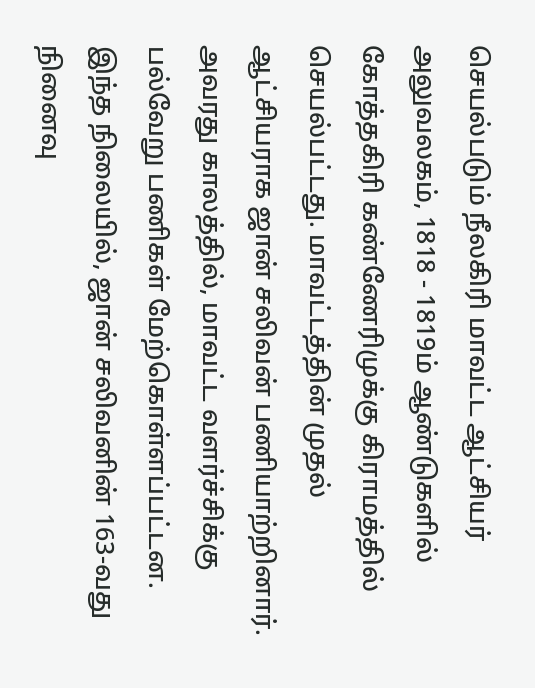செயல்படும் நீலகிரி மாவட்ட ஆட்சியர் அலுவலகம், 1818 - 1819ம் ஆண்டுகளில் கோத்தகிரி கண்ணேரிமுக்கு கிராமத்தில் செயல்பட்டது. மாவட்டத்தின் முதல் ஆட்சியராக ஜான் சலிவன் பணியாற்றினார். அவரது காலத்தில், மாவட்ட வளர்ச்சிக்கு பல்வேறு பணிகள் மேற்கொள்ளப்பட்டன.
இந்த நிலையில், ஜான் சலிவனின் 163-வது நினைவு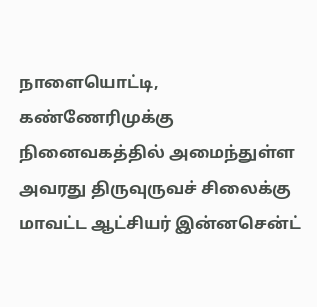நாளையொட்டி, கண்ணேரிமுக்கு நினைவகத்தில் அமைந்துள்ள அவரது திருவுருவச் சிலைக்கு மாவட்ட ஆட்சியர் இன்னசென்ட்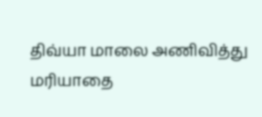திவ்யா மாலை அணிவித்து மரியாதை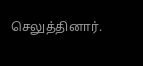செலுத்தினார்.